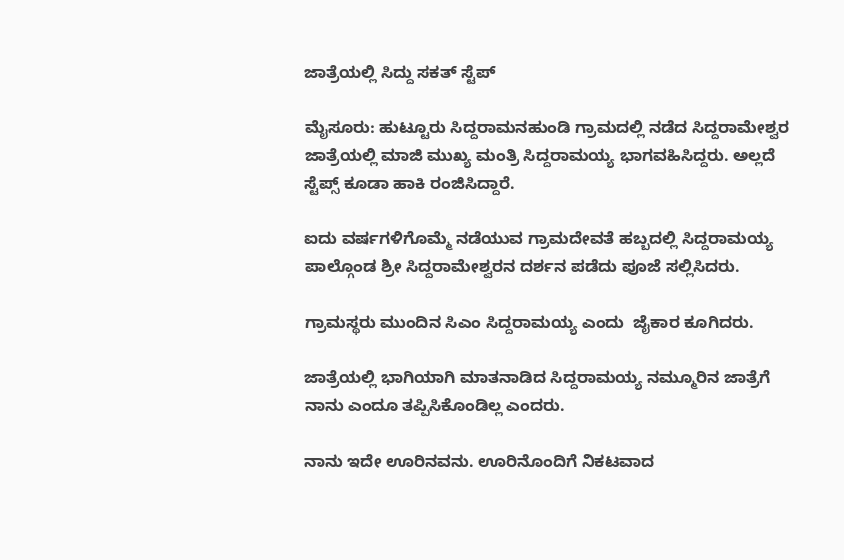ಜಾತ್ರೆಯಲ್ಲಿ ಸಿದ್ದು ಸಕತ್ ಸ್ಟೆಪ್

ಮೈಸೂರು: ಹುಟ್ಟೂರು ಸಿದ್ದರಾಮನಹುಂಡಿ ಗ್ರಾಮದಲ್ಲಿ ನಡೆದ ಸಿದ್ದರಾಮೇಶ್ವರ ಜಾತ್ರೆಯಲ್ಲಿ ಮಾಜಿ ಮುಖ್ಯ ಮಂತ್ರಿ ಸಿದ್ದರಾಮಯ್ಯ ಭಾಗವಹಿಸಿದ್ದರು. ಅಲ್ಲದೆ ಸ್ಟೆಪ್ಸ್ ಕೂಡಾ ಹಾಕಿ ರಂಜಿಸಿದ್ದಾರೆ.

ಐದು ವರ್ಷಗಳಿಗೊಮ್ಮೆ ನಡೆಯುವ ಗ್ರಾಮದೇವತೆ ಹಬ್ಬದಲ್ಲಿ ಸಿದ್ದರಾಮಯ್ಯ  ಪಾಲ್ಗೊಂಡ ಶ್ರೀ ಸಿದ್ದರಾಮೇಶ್ವರನ ದರ್ಶನ ಪಡೆದು ಪೂಜೆ ಸಲ್ಲಿಸಿದರು.

ಗ್ರಾಮಸ್ಥರು ಮುಂದಿನ ಸಿಎಂ ಸಿದ್ದರಾಮಯ್ಯ ಎಂದು  ಜೈಕಾರ ಕೂಗಿದರು.

ಜಾತ್ರೆಯಲ್ಲಿ ಭಾಗಿಯಾಗಿ ಮಾತನಾಡಿದ ಸಿದ್ದರಾಮಯ್ಯ ನಮ್ಮೂರಿನ ಜಾತ್ರೆಗೆ ನಾನು ಎಂದೂ ತಪ್ಪಿಸಿಕೊಂಡಿಲ್ಲ ಎಂದರು.

ನಾನು ಇದೇ ಊರಿನವನು. ಊರಿನೊಂದಿಗೆ ನಿಕಟವಾದ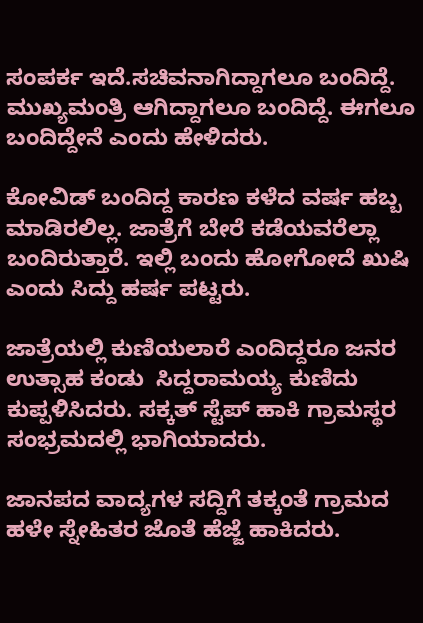ಸಂಪರ್ಕ ಇದೆ.ಸಚಿವನಾಗಿದ್ದಾಗಲೂ ಬಂದಿದ್ದೆ. ಮುಖ್ಯಮಂತ್ರಿ ಆಗಿದ್ದಾಗಲೂ ಬಂದಿದ್ದೆ. ಈಗಲೂ ಬಂದಿದ್ದೇನೆ ಎಂದು ಹೇಳಿದರು.

ಕೋವಿಡ್ ಬಂದಿದ್ದ ಕಾರಣ ಕಳೆದ ವರ್ಷ ಹಬ್ಬ ಮಾಡಿರಲಿಲ್ಲ. ಜಾತ್ರೆಗೆ ಬೇರೆ ಕಡೆಯವರೆಲ್ಲಾ ಬಂದಿರುತ್ತಾರೆ. ಇಲ್ಲಿ ಬಂದು ಹೋಗೋದೆ ಖುಷಿ ಎಂದು ಸಿದ್ದು ಹರ್ಷ ಪಟ್ಟರು.

ಜಾತ್ರೆಯಲ್ಲಿ ಕುಣಿಯಲಾರೆ ಎಂದಿದ್ದರೂ ಜನರ ಉತ್ಸಾಹ ಕಂಡು  ಸಿದ್ದರಾಮಯ್ಯ ಕುಣಿದು ಕುಪ್ಪಳಿಸಿದರು. ಸಕ್ಕತ್ ಸ್ಟೆಪ್ ಹಾಕಿ ಗ್ರಾಮಸ್ಥರ ಸಂಭ್ರಮದಲ್ಲಿ ಭಾಗಿಯಾದರು.

ಜಾನಪದ ವಾದ್ಯಗಳ ಸದ್ದಿಗೆ ತಕ್ಕಂತೆ ಗ್ರಾಮದ ಹಳೇ ಸ್ನೇಹಿತರ ಜೊತೆ ಹೆಜ್ಜೆ ಹಾಕಿದರು.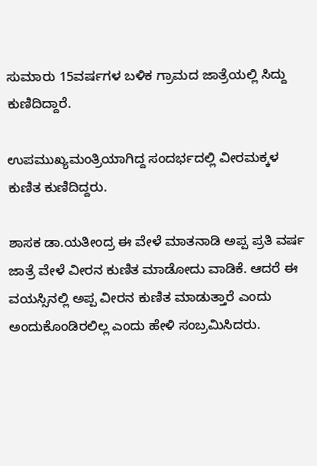ಸುಮಾರು 15ವರ್ಷಗಳ ಬಳಿಕ ಗ್ರಾಮದ ಜಾತ್ರೆಯಲ್ಲಿ ಸಿದ್ದು ಕುಣಿದಿದ್ದಾರೆ.

ಉಪಮುಖ್ಯಮಂತ್ರಿಯಾಗಿದ್ದ ಸಂದರ್ಭದಲ್ಲಿ ವೀರಮಕ್ಕಳ ಕುಣಿತ ಕುಣಿದಿದ್ದರು.

ಶಾಸಕ ಡಾ.ಯತೀಂದ್ರ ಈ ವೇಳೆ ಮಾತನಾಡಿ ಅಪ್ಪ ಪ್ರತಿ ವರ್ಷ ಜಾತ್ರೆ ವೇಳೆ ವೀರನ ಕುಣಿತ ಮಾಡೋದು ವಾಡಿಕೆ. ಆದರೆ ಈ ವಯಸ್ಸಿನಲ್ಲಿ ಅಪ್ಪ ವೀರನ ಕುಣಿತ ಮಾಡುತ್ತಾರೆ ಎಂದು ಅಂದುಕೊಂಡಿರಲಿಲ್ಲ ಎಂದು ಹೇಳಿ ಸಂಬ್ರಮಿಸಿದರು.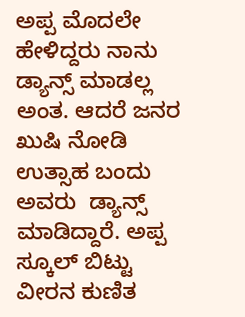ಅಪ್ಪ ಮೊದಲೇ ಹೇಳಿದ್ದರು ನಾನು ಡ್ಯಾನ್ಸ್ ಮಾಡಲ್ಲ ಅಂತ. ಆದರೆ ಜನರ ಖುಷಿ ನೋಡಿ ಉತ್ಸಾಹ ಬಂದು ಅವರು  ಡ್ಯಾನ್ಸ್ ಮಾಡಿದ್ದಾರೆ. ಅಪ್ಪ ಸ್ಕೂಲ್ ಬಿಟ್ಟು ವೀರನ ಕುಣಿತ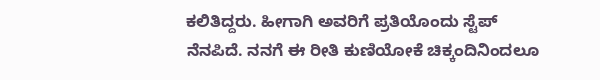ಕಲಿತಿದ್ದರು. ಹೀಗಾಗಿ ಅವರಿಗೆ ಪ್ರತಿಯೊಂದು ಸ್ಟೆಪ್ ನೆನಪಿದೆ. ನನಗೆ ಈ ರೀತಿ ಕುಣಿಯೋಕೆ ಚಿಕ್ಕಂದಿನಿಂದಲೂ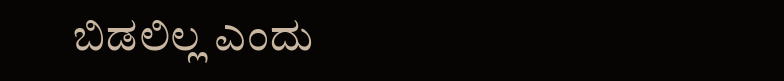ಬಿಡಲಿಲ್ಲ ಎಂದು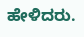ಹೇಳಿದರು.